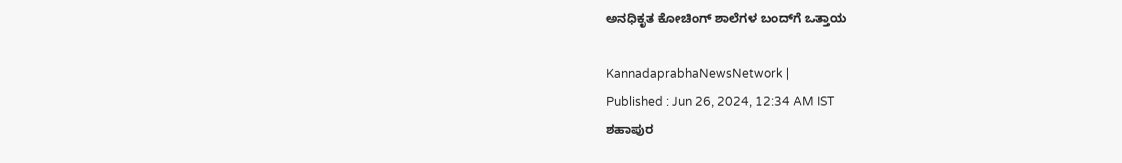ಅನಧಿಕೃತ ಕೋಚಿಂಗ್ ಶಾಲೆಗಳ ಬಂದ್‌ಗೆ ಒತ್ತಾಯ

KannadaprabhaNewsNetwork |
Published : Jun 26, 2024, 12:34 AM IST
ಶಹಾಪುರ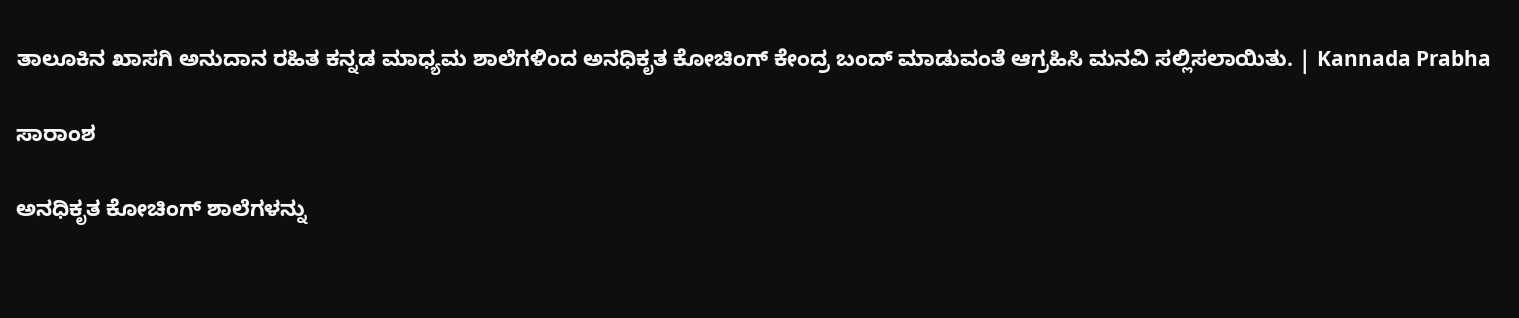ತಾಲೂಕಿನ ಖಾಸಗಿ ಅನುದಾನ ರಹಿತ ಕನ್ನಡ ಮಾಧ್ಯಮ ಶಾಲೆಗಳಿಂದ ಅನಧಿಕೃತ ಕೋಚಿಂಗ್ ಕೇಂದ್ರ ಬಂದ್ ಮಾಡುವಂತೆ ಆಗ್ರಹಿಸಿ ಮನವಿ ಸಲ್ಲಿಸಲಾಯಿತು. | Kannada Prabha

ಸಾರಾಂಶ

ಅನಧಿಕೃತ ಕೋಚಿಂಗ್ ಶಾಲೆಗಳನ್ನು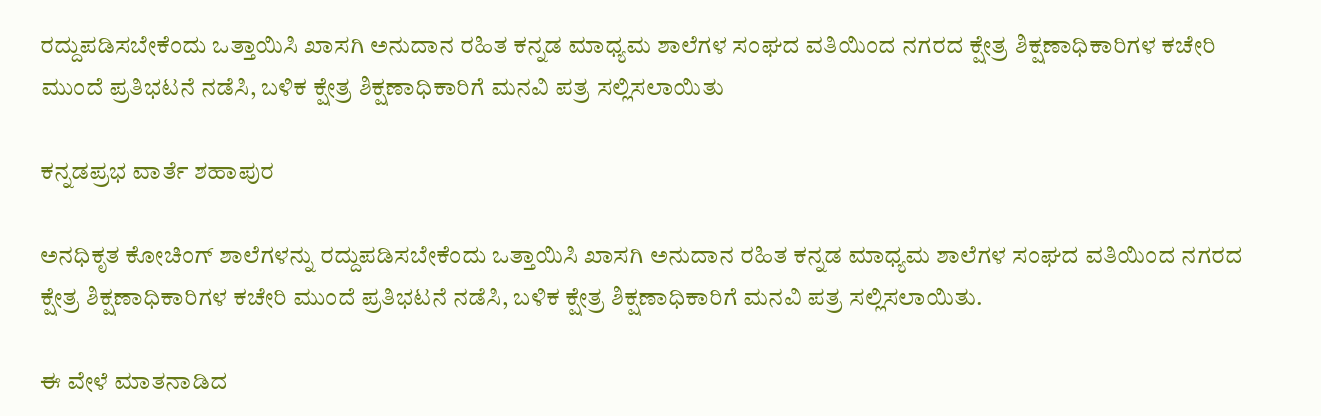ರದ್ದುಪಡಿಸಬೇಕೆಂದು ಒತ್ತಾಯಿಸಿ ಖಾಸಗಿ ಅನುದಾನ ರಹಿತ ಕನ್ನಡ ಮಾಧ್ಯಮ ಶಾಲೆಗಳ ಸಂಘದ ವತಿಯಿಂದ ನಗರದ ಕ್ಷೇತ್ರ ಶಿಕ್ಷಣಾಧಿಕಾರಿಗಳ ಕಚೇರಿ ಮುಂದೆ ಪ್ರತಿಭಟನೆ ನಡೆಸಿ, ಬಳಿಕ ಕ್ಷೇತ್ರ ಶಿಕ್ಷಣಾಧಿಕಾರಿಗೆ ಮನವಿ ಪತ್ರ ಸಲ್ಲಿಸಲಾಯಿತು

ಕನ್ನಡಪ್ರಭ ವಾರ್ತೆ ಶಹಾಪುರ

ಅನಧಿಕೃತ ಕೋಚಿಂಗ್ ಶಾಲೆಗಳನ್ನು ರದ್ದುಪಡಿಸಬೇಕೆಂದು ಒತ್ತಾಯಿಸಿ ಖಾಸಗಿ ಅನುದಾನ ರಹಿತ ಕನ್ನಡ ಮಾಧ್ಯಮ ಶಾಲೆಗಳ ಸಂಘದ ವತಿಯಿಂದ ನಗರದ ಕ್ಷೇತ್ರ ಶಿಕ್ಷಣಾಧಿಕಾರಿಗಳ ಕಚೇರಿ ಮುಂದೆ ಪ್ರತಿಭಟನೆ ನಡೆಸಿ, ಬಳಿಕ ಕ್ಷೇತ್ರ ಶಿಕ್ಷಣಾಧಿಕಾರಿಗೆ ಮನವಿ ಪತ್ರ ಸಲ್ಲಿಸಲಾಯಿತು.

ಈ ವೇಳೆ ಮಾತನಾಡಿದ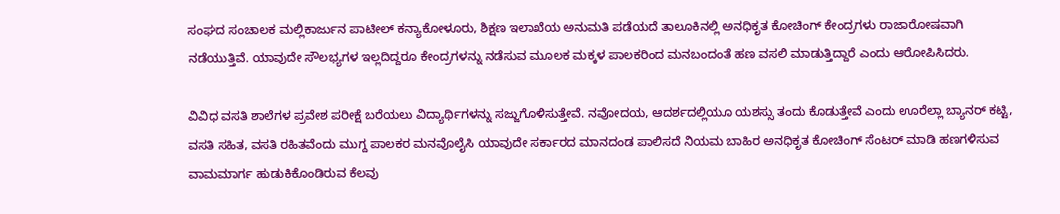ಸಂಘದ ಸಂಚಾಲಕ ಮಲ್ಲಿಕಾರ್ಜುನ ಪಾಟೀಲ್ ಕನ್ಯಾಕೋಳೂರು, ಶಿಕ್ಷಣ ಇಲಾಖೆಯ ಅನುಮತಿ ಪಡೆಯದೆ ತಾಲೂಕಿನಲ್ಲಿ ಅನಧಿಕೃತ ಕೋಚಿಂಗ್ ಕೇಂದ್ರಗಳು ರಾಜಾರೋಷವಾಗಿ ನಡೆಯುತ್ತಿವೆ. ಯಾವುದೇ ಸೌಲಭ್ಯಗಳ ಇಲ್ಲದಿದ್ದರೂ ಕೇಂದ್ರಗಳನ್ನು ನಡೆಸುವ ಮೂಲಕ ಮಕ್ಕಳ ಪಾಲಕರಿಂದ ಮನಬಂದಂತೆ ಹಣ ವಸಲಿ ಮಾಡುತ್ತಿದ್ದಾರೆ ಎಂದು ಆರೋಪಿಸಿದರು.

ವಿವಿಧ ವಸತಿ ಶಾಲೆಗಳ ಪ್ರವೇಶ ಪರೀಕ್ಷೆ ಬರೆಯಲು ವಿದ್ಯಾರ್ಥಿಗಳನ್ನು ಸಜ್ಜುಗೊಳಿಸುತ್ತೇವೆ. ನವೋದಯ, ಆದರ್ಶದಲ್ಲಿಯೂ ಯಶಸ್ಸು ತಂದು ಕೊಡುತ್ತೇವೆ ಎಂದು ಊರೆಲ್ಲಾ ಬ್ಯಾನರ್ ಕಟ್ಟಿ, ವಸತಿ ಸಹಿತ, ವಸತಿ ರಹಿತವೆಂದು ಮುಗ್ದ ಪಾಲಕರ ಮನವೊಲೈಸಿ ಯಾವುದೇ ಸರ್ಕಾರದ ಮಾನದಂಡ ಪಾಲಿಸದೆ ನಿಯಮ ಬಾಹಿರ ಅನಧಿಕೃತ ಕೋಚಿಂಗ್ ಸೆಂಟರ್ ಮಾಡಿ ಹಣಗಳಿಸುವ ವಾಮಮಾರ್ಗ ಹುಡುಕಿಕೊಂಡಿರುವ ಕೆಲವು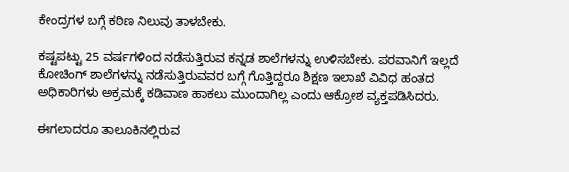ಕೇಂದ್ರಗಳ ಬಗ್ಗೆ ಕಠಿಣ ನಿಲುವು ತಾಳಬೇಕು.

ಕಷ್ಟಪಟ್ಟು 25 ವರ್ಷಗಳಿಂದ ನಡೆಸುತ್ತಿರುವ ಕನ್ನಡ ಶಾಲೆಗಳನ್ನು ಉಳಿಸಬೇಕು. ಪರವಾನಿಗೆ ಇಲ್ಲದೆ ಕೋಚಿಂಗ್ ಶಾಲೆಗಳನ್ನು ನಡೆಸುತ್ತಿರುವವರ ಬಗ್ಗೆ ಗೊತ್ತಿದ್ದರೂ ಶಿಕ್ಷಣ ಇಲಾಖೆ ವಿವಿಧ ಹಂತದ ಅಧಿಕಾರಿಗಳು ಅಕ್ರಮಕ್ಕೆ ಕಡಿವಾಣ ಹಾಕಲು ಮುಂದಾಗಿಲ್ಲ ಎಂದು ಆಕ್ರೋಶ ವ್ಯಕ್ತಪಡಿಸಿದರು.

ಈಗಲಾದರೂ ತಾಲೂಕಿನಲ್ಲಿರುವ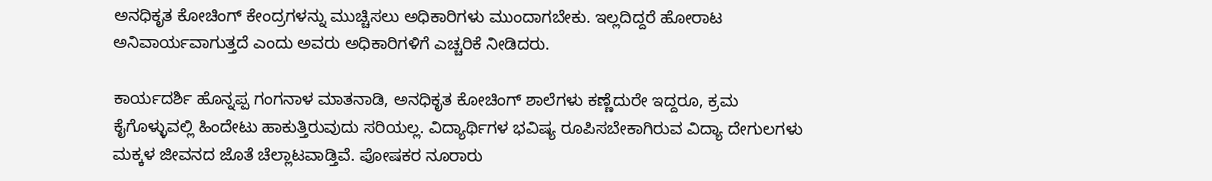ಅನಧಿಕೃತ ಕೋಚಿಂಗ್ ಕೇಂದ್ರಗಳನ್ನು ಮುಚ್ಚಿಸಲು ಅಧಿಕಾರಿಗಳು ಮುಂದಾಗಬೇಕು. ಇಲ್ಲದಿದ್ದರೆ ಹೋರಾಟ ಅನಿವಾರ್ಯವಾಗುತ್ತದೆ ಎಂದು ಅವರು ಅಧಿಕಾರಿಗಳಿಗೆ ಎಚ್ಚರಿಕೆ ನೀಡಿದರು.

ಕಾರ್ಯದರ್ಶಿ ಹೊನ್ನಪ್ಪ ಗಂಗನಾಳ ಮಾತನಾಡಿ, ಅನಧಿಕೃತ ಕೋಚಿಂಗ್ ಶಾಲೆಗಳು ಕಣ್ಣೆದುರೇ ಇದ್ದರೂ, ಕ್ರಮ ಕೈಗೊಳ್ಳುವಲ್ಲಿ ಹಿಂದೇಟು ಹಾಕುತ್ತಿರುವುದು ಸರಿಯಲ್ಲ. ವಿದ್ಯಾರ್ಥಿಗಳ ಭವಿಷ್ಯ ರೂಪಿಸಬೇಕಾಗಿರುವ ವಿದ್ಯಾ ದೇಗುಲಗಳು ಮಕ್ಕಳ ಜೀವನದ ಜೊತೆ ಚೆಲ್ಲಾಟವಾಡ್ತಿವೆ. ಪೋಷಕರ ನೂರಾರು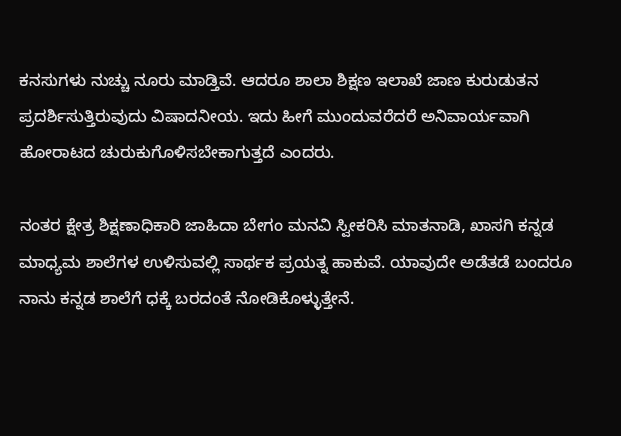ಕನಸುಗಳು ನುಚ್ಚು ನೂರು ಮಾಡ್ತಿವೆ. ಆದರೂ ಶಾಲಾ ಶಿಕ್ಷಣ ಇಲಾಖೆ ಜಾಣ ಕುರುಡುತನ ಪ್ರದರ್ಶಿಸುತ್ತಿರುವುದು ವಿಷಾದನೀಯ. ಇದು ಹೀಗೆ ಮುಂದುವರೆದರೆ ಅನಿವಾರ್ಯವಾಗಿ ಹೋರಾಟದ ಚುರುಕುಗೊಳಿಸಬೇಕಾಗುತ್ತದೆ ಎಂದರು.

ನಂತರ ಕ್ಷೇತ್ರ ಶಿಕ್ಷಣಾಧಿಕಾರಿ ಜಾಹಿದಾ ಬೇಗಂ ಮನವಿ ಸ್ವೀಕರಿಸಿ ಮಾತನಾಡಿ, ಖಾಸಗಿ ಕನ್ನಡ ಮಾಧ್ಯಮ ಶಾಲೆಗಳ ಉಳಿಸುವಲ್ಲಿ ಸಾರ್ಥಕ ಪ್ರಯತ್ನ ಹಾಕುವೆ. ಯಾವುದೇ ಅಡೆತಡೆ ಬಂದರೂ ನಾನು ಕನ್ನಡ ಶಾಲೆಗೆ ಧಕ್ಕೆ ಬರದಂತೆ ನೋಡಿಕೊಳ್ಳುತ್ತೇನೆ.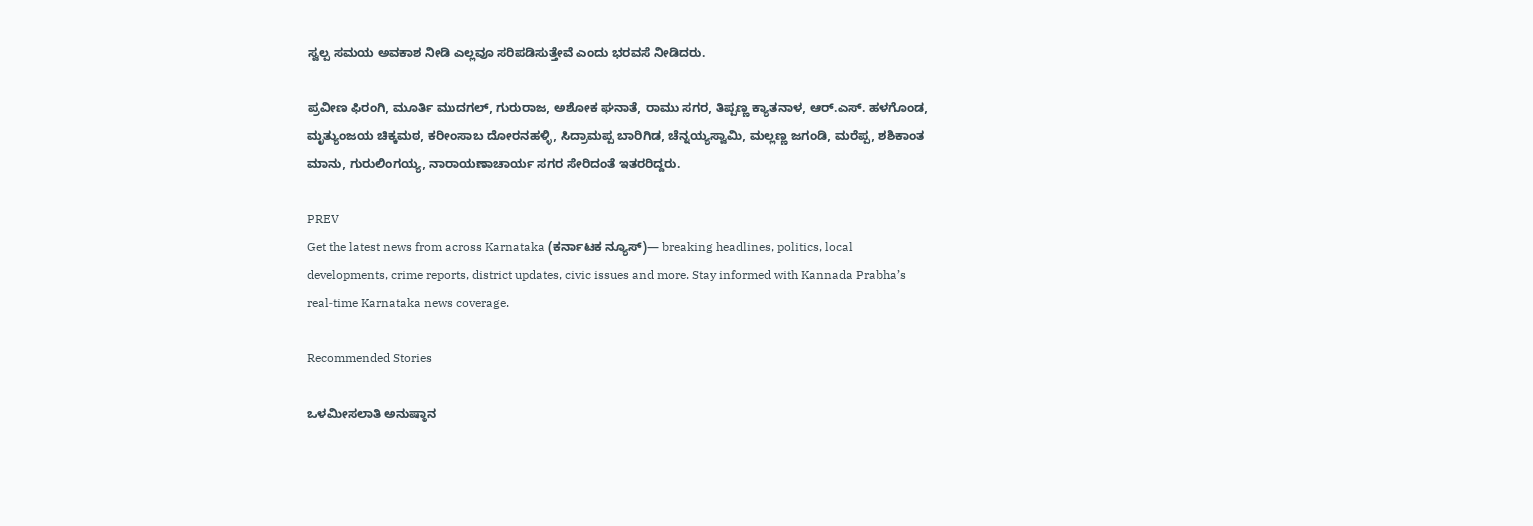ಸ್ವಲ್ಪ ಸಮಯ ಅವಕಾಶ ನೀಡಿ ಎಲ್ಲವೂ ಸರಿಪಡಿಸುತ್ತೇವೆ ಎಂದು ಭರವಸೆ ನೀಡಿದರು.

ಪ್ರವೀಣ ಫಿರಂಗಿ, ಮೂರ್ತಿ ಮುದಗಲ್, ಗುರುರಾಜ, ಅಶೋಕ ಘನಾತೆ, ರಾಮು ಸಗರ, ತಿಪ್ಪಣ್ಣ ಕ್ಯಾತನಾಳ, ಆರ್.ಎಸ್. ಹಳಗೊಂಡ, ಮೃತ್ಯುಂಜಯ ಚಿಕ್ಕಮಠ, ಕರೀಂಸಾಬ ದೋರನಹಳ್ಳಿ, ಸಿದ್ರಾಮಪ್ಪ ಬಾರಿಗಿಡ, ಚೆನ್ನಯ್ಯಸ್ವಾಮಿ, ಮಲ್ಲಣ್ಣ ಜಗಂಡಿ, ಮರೆಪ್ಪ, ಶಶಿಕಾಂತ ಮಾನು, ಗುರುಲಿಂಗಯ್ಯ, ನಾರಾಯಣಾಚಾರ್ಯ ಸಗರ ಸೇರಿದಂತೆ ಇತರರಿದ್ದರು.

PREV
Get the latest news from across Karnataka (ಕರ್ನಾಟಕ ನ್ಯೂಸ್)— breaking headlines, politics, local developments, crime reports, district updates, civic issues and more. Stay informed with Kannada Prabha’s real‑time Karnataka news coverage.

Recommended Stories

ಒಳಮೀಸಲಾತಿ ಅನುಷ್ಠಾನ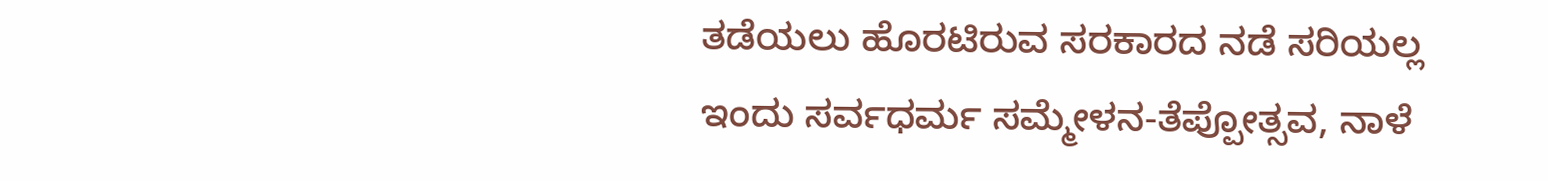ತಡೆಯಲು ಹೊರಟಿರುವ ಸರಕಾರದ ನಡೆ ಸರಿಯಲ್ಲ
ಇಂದು ಸರ್ವಧರ್ಮ ಸಮ್ಮೇಳನ-ತೆಪ್ಪೋತ್ಸವ, ನಾಳೆ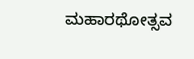ಮಹಾರಥೋತ್ಸವ